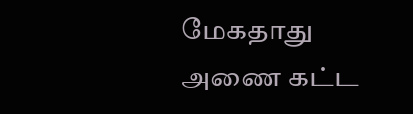மேகதாது அணை கட்ட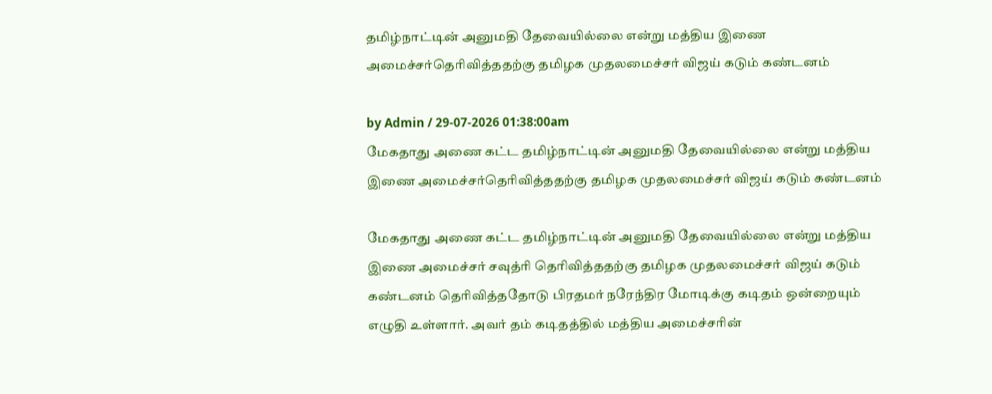தமிழ்நாட்டின் அனுமதி தேவையில்லை என்று மத்திய இணை அமைச்சர்தெரிவித்ததற்கு தமிழக முதலமைச்சர் விஜய் கடும் கண்டனம்

by Admin / 29-07-2026 01:38:00am
மேகதாது அணை கட்ட தமிழ்நாட்டின் அனுமதி தேவையில்லை என்று மத்திய இணை அமைச்சர்தெரிவித்ததற்கு தமிழக முதலமைச்சர் விஜய் கடும் கண்டனம்

மேகதாது அணை கட்ட தமிழ்நாட்டின் அனுமதி தேவையில்லை என்று மத்திய இணை அமைச்சர் சவுத்ரி தெரிவித்ததற்கு தமிழக முதலமைச்சர் விஜய் கடும் கண்டனம் தெரிவித்ததோடு பிரதமர் நரேந்திர மோடிக்கு கடிதம் ஒன்றையும் எழுதி உள்ளார். அவர் தம் கடிதத்தில் மத்திய அமைச்சரின்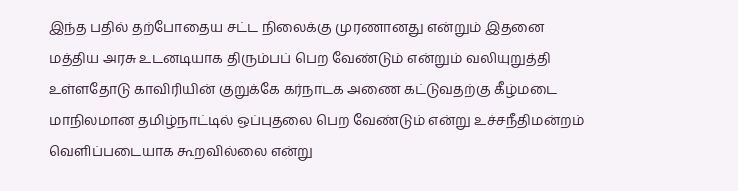இந்த பதில் தற்போதைய சட்ட நிலைக்கு முரணானது என்றும் இதனை மத்திய அரசு உடனடியாக திரும்பப் பெற வேண்டும் என்றும் வலியுறுத்தி உள்ளதோடு காவிரியின் குறுக்கே கர்நாடக அணை கட்டுவதற்கு கீழ்மடை மாநிலமான தமிழ்நாட்டில் ஒப்புதலை பெற வேண்டும் என்று உச்சநீதிமன்றம் வெளிப்படையாக கூறவில்லை என்று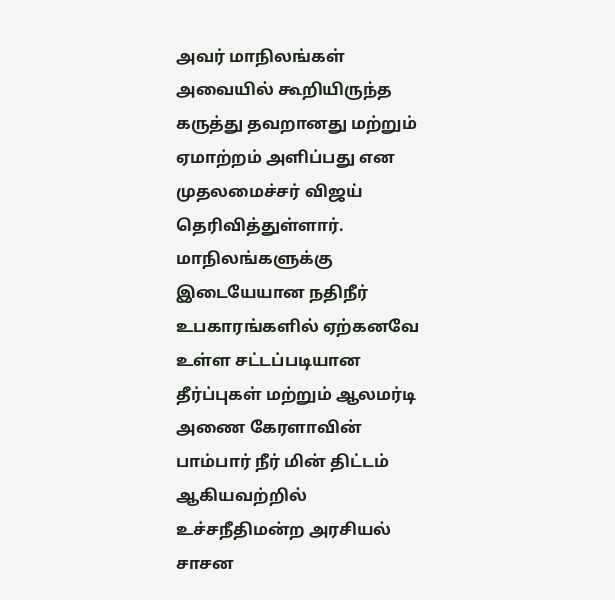அவர் மாநிலங்கள் அவையில் கூறியிருந்த கருத்து தவறானது மற்றும் ஏமாற்றம் அளிப்பது என முதலமைச்சர் விஜய் தெரிவித்துள்ளார். மாநிலங்களுக்கு இடையேயான நதிநீர் உபகாரங்களில் ஏற்கனவே உள்ள சட்டப்படியான தீர்ப்புகள் மற்றும் ஆலமர்டி அணை கேரளாவின் பாம்பார் நீர் மின் திட்டம் ஆகியவற்றில் உச்சநீதிமன்ற அரசியல் சாசன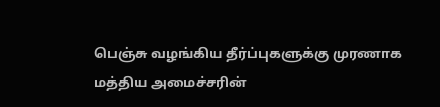பெஞ்சு வழங்கிய தீர்ப்புகளுக்கு முரணாக மத்திய அமைச்சரின்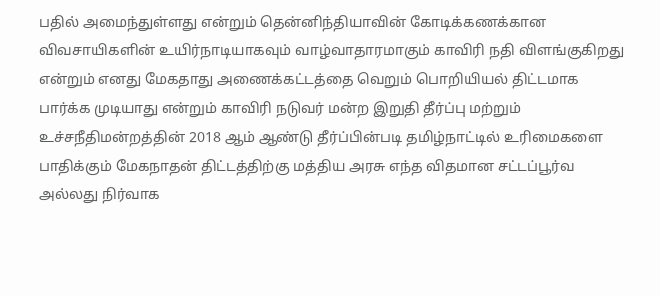பதில் அமைந்துள்ளது என்றும் தென்னிந்தியாவின் கோடிக்கணக்கான விவசாயிகளின் உயிர்நாடியாகவும் வாழ்வாதாரமாகும் காவிரி நதி விளங்குகிறது என்றும் எனது மேகதாது அணைக்கட்டத்தை வெறும் பொறியியல் திட்டமாக பார்க்க முடியாது என்றும் காவிரி நடுவர் மன்ற இறுதி தீர்ப்பு மற்றும் உச்சநீதிமன்றத்தின் 2018 ஆம் ஆண்டு தீர்ப்பின்படி தமிழ்நாட்டில் உரிமைகளை பாதிக்கும் மேகநாதன் திட்டத்திற்கு மத்திய அரசு எந்த விதமான சட்டப்பூர்வ அல்லது நிர்வாக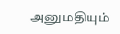அனுமதியும்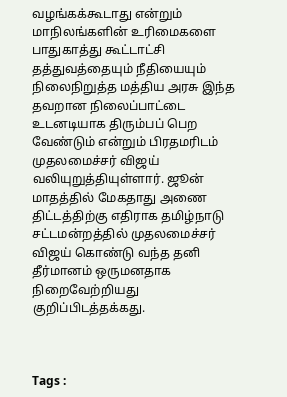வழங்கக்கூடாது என்றும் மாநிலங்களின் உரிமைகளை பாதுகாத்து கூட்டாட்சி தத்துவத்தையும் நீதியையும் நிலைநிறுத்த மத்திய அரசு இந்த தவறான நிலைப்பாட்டை உடனடியாக திரும்பப் பெற வேண்டும் என்றும் பிரதமரிடம் முதலமைச்சர் விஜய் வலியுறுத்தியுள்ளார். ஜூன் மாதத்தில் மேகதாது அணை திட்டத்திற்கு எதிராக தமிழ்நாடு சட்டமன்றத்தில் முதலமைச்சர் விஜய் கொண்டு வந்த தனி தீர்மானம் ஒருமனதாக நிறைவேற்றியது குறிப்பிடத்தக்கது.



Tags :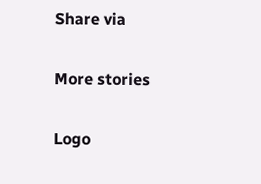Share via

More stories

Logo